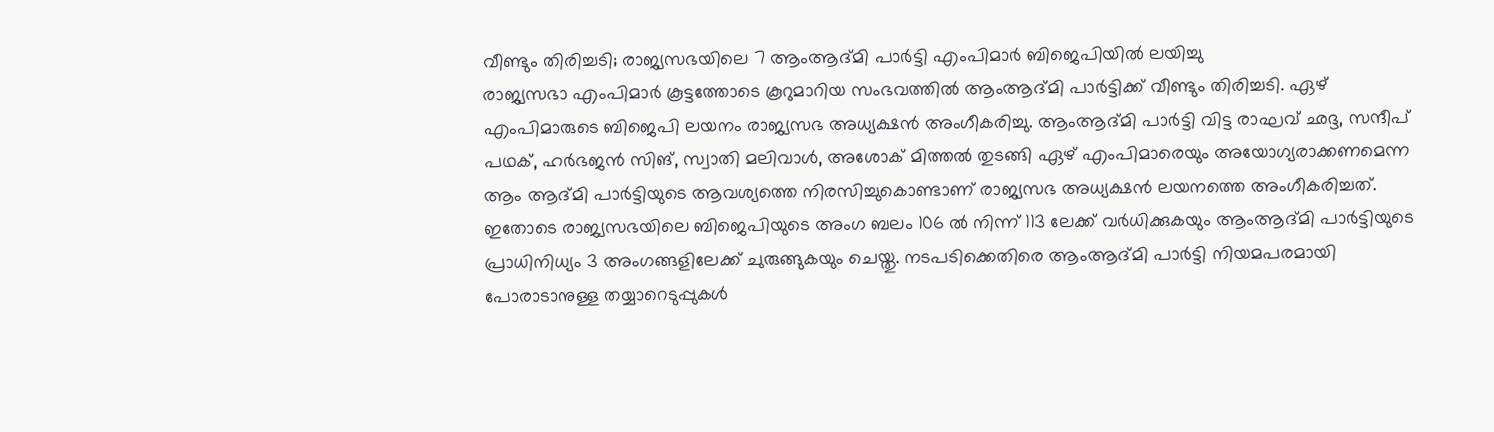വീണ്ടും തിരിച്ചടി; രാജ്യസഭയിലെ 7 ആംആദ്മി പാർട്ടി എംപിമാർ ബിജെപിയിൽ ലയിച്ചു
രാജ്യസഭാ എംപിമാർ കൂട്ടത്തോടെ കൂറുമാറിയ സംഭവത്തിൽ ആംആദ്മി പാർട്ടിക്ക് വീണ്ടും തിരിച്ചടി. ഏഴ് എംപിമാരുടെ ബിജെപി ലയനം രാജ്യസഭ അധ്യക്ഷൻ അംഗീകരിച്ചു. ആംആദ്മി പാർട്ടി വിട്ട രാഘവ് ഛദ്ദ, സന്ദീപ് പഥക്, ഹർഭജൻ സിങ്, സ്വാതി മലിവാൾ, അശോക് മിത്തൽ തുടങ്ങി ഏഴ് എംപിമാരെയും അയോഗ്യരാക്കണമെന്ന ആം ആദ്മി പാർട്ടിയുടെ ആവശ്യത്തെ നിരസിച്ചുകൊണ്ടാണ് രാജ്യസഭ അധ്യക്ഷൻ ലയനത്തെ അംഗീകരിച്ചത്.
ഇതോടെ രാജ്യസഭയിലെ ബിജെപിയുടെ അംഗ ബലം 106 ൽ നിന്ന് 113 ലേക്ക് വർധിക്കുകയും ആംആദ്മി പാർട്ടിയുടെ പ്രാധിനിധ്യം 3 അംഗങ്ങളിലേക്ക് ചുരുങ്ങുകയും ചെയ്തു. നടപടിക്കെതിരെ ആംആദ്മി പാർട്ടി നിയമപരമായി പോരാടാനുള്ള തയ്യാറെടുപ്പുകൾ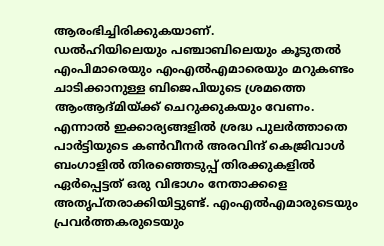ആരംഭിച്ചിരിക്കുകയാണ്.
ഡൽഹിയിലെയും പഞ്ചാബിലെയും കൂടുതൽ എംപിമാരെയും എംഎൽഎമാരെയും മറുകണ്ടം ചാടിക്കാനുള്ള ബിജെപിയുടെ ശ്രമത്തെ ആംആദ്മിയ്ക്ക് ചെറുക്കുകയും വേണം. എന്നാൽ ഇക്കാര്യങ്ങളിൽ ശ്രദ്ധ പുലർത്താതെ പാർട്ടിയുടെ കൺവീനർ അരവിന്ദ് കെജ്രിവാൾ ബംഗാളിൽ തിരഞ്ഞെടുപ്പ് തിരക്കുകളിൽ ഏർപ്പെട്ടത് ഒരു വിഭാഗം നേതാക്കളെ അതൃപ്തരാക്കിയിട്ടുണ്ട്. എംഎൽഎമാരുടെയും പ്രവർത്തകരുടെയും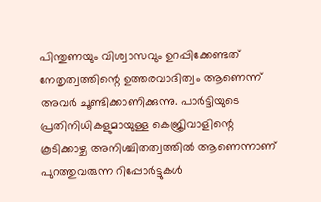പിന്തുണയും വിശ്വാസവും ഉറപ്പിക്കേണ്ടത് നേതൃത്വത്തിന്റെ ഉത്തരവാദിത്വം ആണെന്ന് അവർ ചൂണ്ടിക്കാണിക്കുന്നു. പാർട്ടിയുടെ പ്രതിനിധികളുമായുള്ള കെജ്രിവാളിന്റെ കൂടിക്കാഴ്ച അനിശ്ചിതത്വത്തിൽ ആണെന്നാണ് പുറത്തുവരുന്ന റിപ്പോർട്ടുകൾ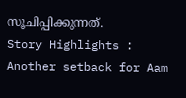സൂചിപ്പിക്കുന്നത്.
Story Highlights : Another setback for Aam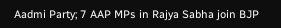Aadmi Party; 7 AAP MPs in Rajya Sabha join BJP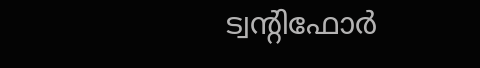ട്വന്റിഫോർ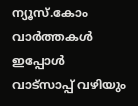ന്യൂസ്.കോം വാർത്തകൾ ഇപ്പോൾ വാട്സാപ്പ് വഴിയും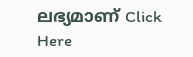ലഭ്യമാണ് Click Here